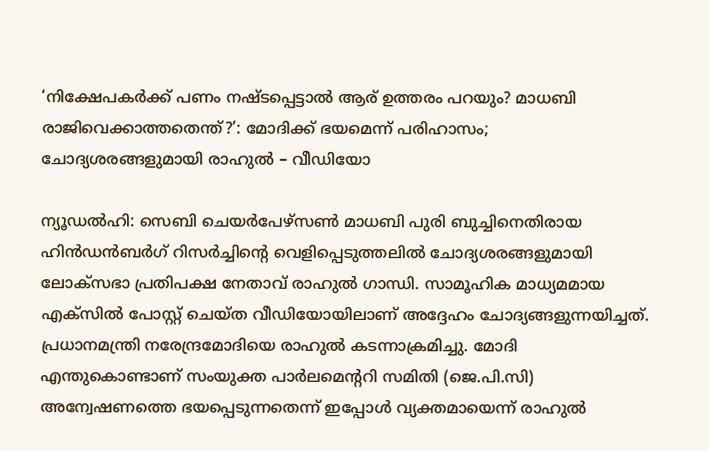‘നിക്ഷേപകർക്ക് പണം നഷ്ടപ്പെട്ടാൽ ആര് ഉത്തരം പറയും? മാധബി രാജിവെക്കാത്തതെന്ത്?’: മോദിക്ക് ഭയമെന്ന് പരിഹാസം; ചോദ്യശരങ്ങളുമായി രാഹുൽ – വീഡിയോ

ന്യൂഡല്‍ഹി: സെബി ചെയര്‍പേഴ്‌സണ്‍ മാധബി പുരി ബുച്ചിനെതിരായ ഹിന്‍ഡന്‍ബര്‍ഗ് റിസര്‍ച്ചിന്റെ വെളിപ്പെടുത്തലില്‍ ചോദ്യശരങ്ങളുമായി ലോക്‌സഭാ പ്രതിപക്ഷ നേതാവ് രാഹുല്‍ ഗാന്ധി. സാമൂഹിക മാധ്യമമായ എക്‌സില്‍ പോസ്റ്റ് ചെയ്ത വീഡിയോയിലാണ് അദ്ദേഹം ചോദ്യങ്ങളുന്നയിച്ചത്. പ്രധാനമന്ത്രി നരേന്ദ്രമോദിയെ രാഹുല്‍ കടന്നാക്രമിച്ചു. മോദി എന്തുകൊണ്ടാണ് സംയുക്ത പാര്‍ലമെന്ററി സമിതി (ജെ.പി.സി) അന്വേഷണത്തെ ഭയപ്പെടുന്നതെന്ന് ഇപ്പോള്‍ വ്യക്തമായെന്ന് രാഹുല്‍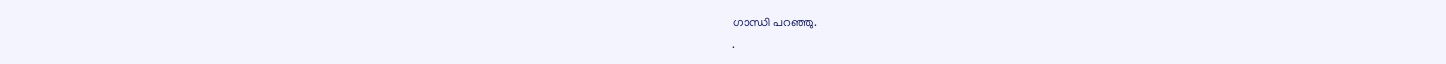ഗാന്ധി പറഞ്ഞു.
.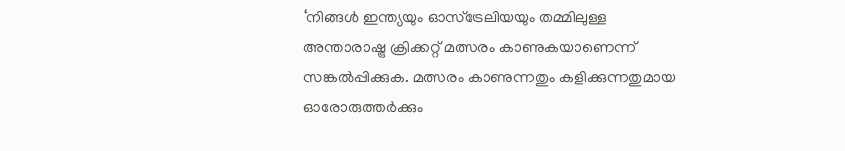‘നിങ്ങള്‍ ഇന്ത്യയും ഓസ്‌ട്രേലിയയും തമ്മിലുള്ള അന്താരാഷ്ട്ര ക്രിക്കറ്റ് മത്സരം കാണുകയാണെന്ന് സങ്കല്‍പ്പിക്കുക. മത്സരം കാണുന്നതും കളിക്കുന്നതുമായ ഓരോരുത്തര്‍ക്കും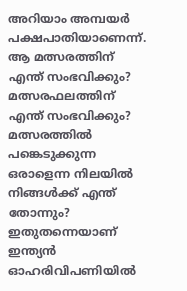അറിയാം അമ്പയര്‍ പക്ഷപാതിയാണെന്ന്. ആ മത്സരത്തിന് എന്ത് സംഭവിക്കും? മത്സരഫലത്തിന് എന്ത് സംഭവിക്കും? മത്സരത്തില്‍ പങ്കെടുക്കുന്ന ഒരാളെന്ന നിലയില്‍ നിങ്ങള്‍ക്ക് എന്ത് തോന്നും? ഇതുതന്നെയാണ് ഇന്ത്യന്‍ ഓഹരിവിപണിയില്‍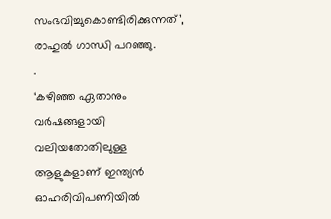സംഭവിച്ചുകൊണ്ടിരിക്കുന്നത്’, രാഹുല്‍ ഗാന്ധി പറഞ്ഞു.
.
‘കഴിഞ്ഞ ഏതാനും വര്‍ഷങ്ങളായി വലിയതോതിലുള്ള ആളുകളാണ് ഇന്ത്യന്‍ ഓഹരിവിപണിയില്‍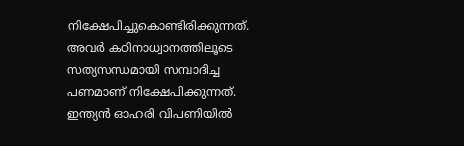നിക്ഷേപിച്ചുകൊണ്ടിരിക്കുന്നത്. അവര്‍ കഠിനാധ്വാനത്തിലൂടെ സത്യസന്ധമായി സമ്പാദിച്ച പണമാണ് നിക്ഷേപിക്കുന്നത്. ഇന്ത്യന്‍ ഓഹരി വിപണിയില്‍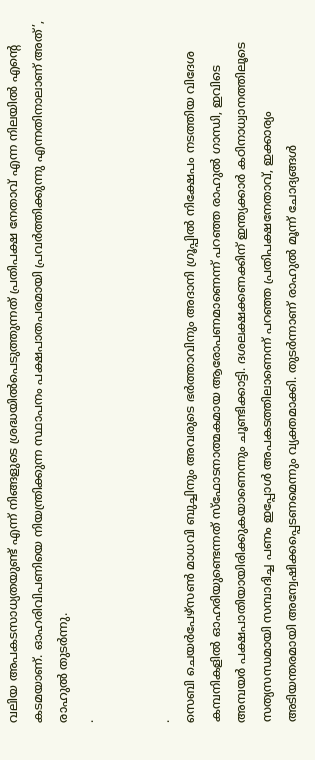വലിയ അപകടസാധ്യതയുണ്ട് എന്ന് നിങ്ങളുടെ ശ്രദ്ധയില്‍പെടുത്തുന്നത് പ്രതിപക്ഷ നേതാവ് എന്ന നിലയില്‍ എന്റെ കടമയാണ്. ഓഹരിവിപണിയെ നിയന്ത്രിക്കുന്ന സ്ഥാപനം പക്ഷപാതപരമായി പ്രവര്‍ത്തിക്കുന്നു എന്നതിനാലാണ് അത്’, രാഹുല്‍ തുടര്‍ന്നു.
.


.
സെബി ചെയര്‍പേഴ്‌സണ്‍ മാധവി ബുച്ചിനും അവരുടെ ഭര്‍ത്താവിനും അദാനി ഗ്രൂപ്പില്‍ നിക്ഷേപം നടത്തിയ വിദേശ കമ്പനികളില്‍ ഓഹരിയുണ്ടെന്നത് സ്‌ഫോടനാത്മകമായ ആരോപണമാണെന്ന് പറഞ്ഞ രാഹുല്‍ ഗാന്ധി, ഇവിടെ അമ്പയര്‍ പക്ഷപാതിയായിരിക്കുകയാണെന്നും ചൂണ്ടിക്കാട്ടി. ദശലക്ഷക്കണക്കിന് ഇന്ത്യക്കാര്‍ കഠിനാധ്വാനത്തിലൂടെ സത്യസന്ധമായി സമ്പാദിച്ച പണം ഇപ്പോള്‍ അപകടത്തിലാണെന്ന് പറഞ്ഞ പ്രതിപക്ഷനേതാവ്, ഇക്കാര്യം അടിയന്തരമായി അന്വേഷിക്കപ്പെടണമെന്നും വ്യക്തമാക്കി. തുടര്‍ന്നാണ് രാഹുല്‍ മൂന്ന് ചോദ്യങ്ങള്‍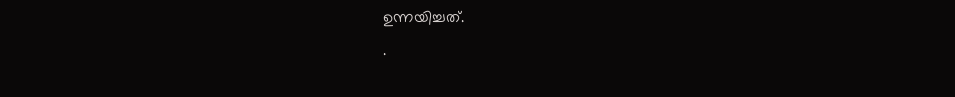ഉന്നയിച്ചത്.
.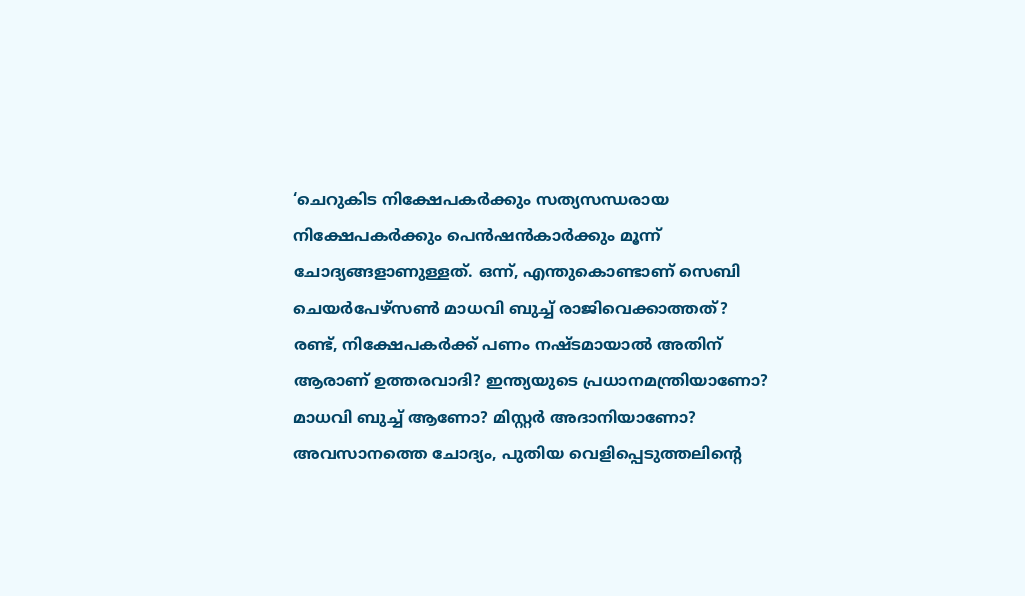‘ചെറുകിട നിക്ഷേപകര്‍ക്കും സത്യസന്ധരായ നിക്ഷേപകര്‍ക്കും പെന്‍ഷന്‍കാര്‍ക്കും മൂന്ന് ചോദ്യങ്ങളാണുള്ളത്. ഒന്ന്, എന്തുകൊണ്ടാണ് സെബി ചെയര്‍പേഴ്‌സണ്‍ മാധവി ബുച്ച് രാജിവെക്കാത്തത്? രണ്ട്, നിക്ഷേപകര്‍ക്ക് പണം നഷ്ടമായാല്‍ അതിന് ആരാണ് ഉത്തരവാദി? ഇന്ത്യയുടെ പ്രധാനമന്ത്രിയാണോ? മാധവി ബുച്ച് ആണോ? മിസ്റ്റര്‍ അദാനിയാണോ? അവസാനത്തെ ചോദ്യം, പുതിയ വെളിപ്പെടുത്തലിന്റെ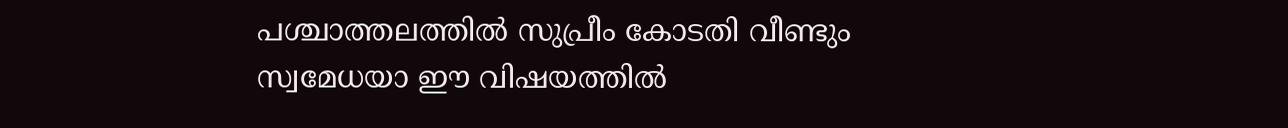പശ്ചാത്തലത്തില്‍ സുപ്രീം കോടതി വീണ്ടും സ്വമേധയാ ഈ വിഷയത്തില്‍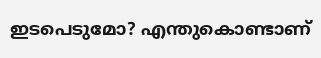ഇടപെടുമോ? എന്തുകൊണ്ടാണ്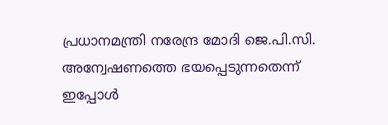പ്രധാനമന്ത്രി നരേന്ദ്ര മോദി ജെ.പി.സി. അന്വേഷണത്തെ ഭയപ്പെടുന്നതെന്ന് ഇപ്പോള്‍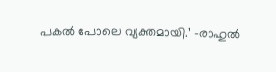പകല്‍ പോലെ വ്യക്തമായി.’ -രാഹുല്‍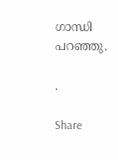ഗാന്ധി പറഞ്ഞു.

.

Share